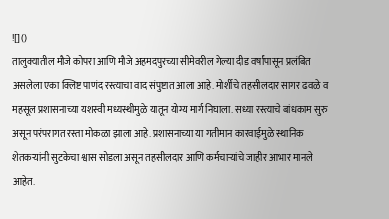![]()
तालुक्यातील मौजे कोपरा आणि मौजे अहमदपुरच्या सीमेवरील गेल्या दीड वर्षांपासून प्रलंबित असलेला एका क्लिष्ट पाणंद रस्त्याचा वाद संपुष्टात आला आहे. मोर्शीचे तहसीलदार सागर ढवळे व महसूल प्रशासनाच्या यशस्वी मध्यस्थीमुळे यातून योग्य मार्ग निघाला. सध्या रस्त्याचे बांधकाम सुरु असून परंपरागत रस्ता मोकळा झाला आहे. प्रशासनाच्या या गतीमान कारवाईमुळे स्थानिक शेतकऱ्यांनी सुटकेचा श्वास सोडला असून तहसीलदार आणि कर्मचाऱ्यांचे जाहीर आभार मानले आहेत.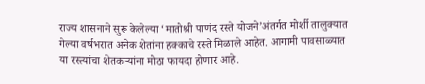राज्य शासनाने सुरू केलेल्या ‘मातोश्री पाणंद रस्ते योजने’अंतर्गत मोर्शी तालुक्यात गेल्या वर्षभरात अनेक शेतांना हक्काचे रस्ते मिळाले आहेत. आगामी पावसाळ्यात या रस्त्यांचा शेतकऱ्यांना मोठा फायदा होणार आहे.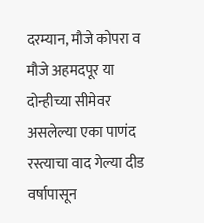दरम्यान, मौजे कोपरा व मौजे अहमदपूर या दोन्हीच्या सीमेवर असलेल्या एका पाणंद रस्त्याचा वाद गेल्या दीड वर्षापासून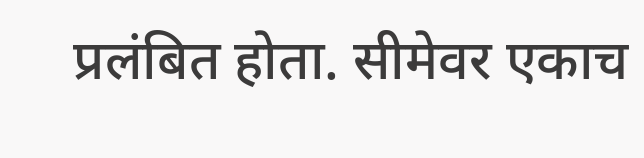प्रलंबित होता. सीमेवर एकाच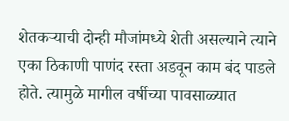शेतकऱ्याची दोन्ही मौजांमध्ये शेती असल्याने त्याने एका ठिकाणी पाणंद रस्ता अडवून काम बंद पाडले होते. त्यामुळे मागील वर्षीच्या पावसाळ्यात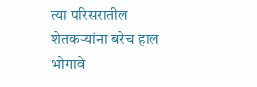त्या परिसरातील शेतकऱ्यांना बरेच हाल भोगावे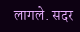लागले. सदर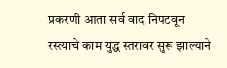प्रकरणी आता सर्व वाद निपटवून रस्त्याचे काम युद्ध स्तरावर सुरू झाल्याने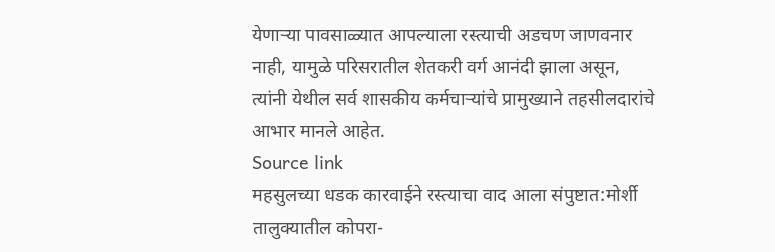येणाऱ्या पावसाळ्यात आपल्याला रस्त्याची अडचण जाणवनार नाही, यामुळे परिसरातील शेतकरी वर्ग आनंदी झाला असून, त्यांनी येथील सर्व शासकीय कर्मचाऱ्यांचे प्रामुख्याने तहसीलदारांचे आभार मानले आहेत.
Source link
महसुलच्या धडक कारवाईने रस्त्याचा वाद आला संपुष्टात:मोर्शी तालुक्यातील कोपरा-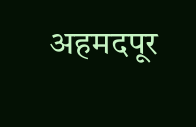अहमदपूर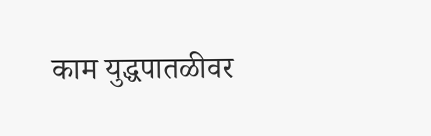काम युद्धपातळीवर